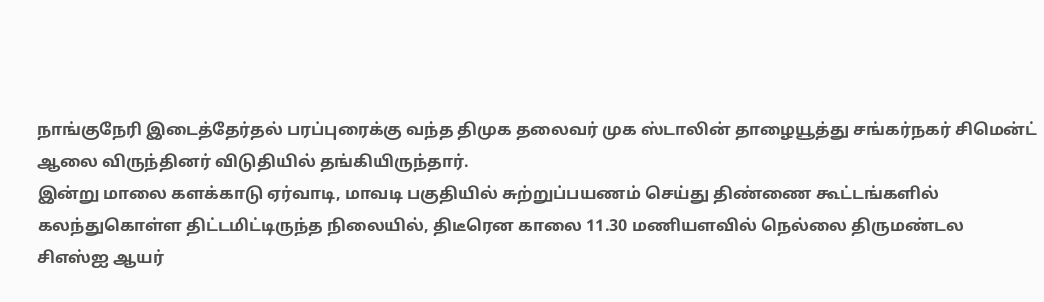நாங்குநேரி இடைத்தேர்தல் பரப்புரைக்கு வந்த திமுக தலைவர் முக ஸ்டாலின் தாழையூத்து சங்கர்நகர் சிமென்ட் ஆலை விருந்தினர் விடுதியில் தங்கியிருந்தார்.
இன்று மாலை களக்காடு ஏர்வாடி, மாவடி பகுதியில் சுற்றுப்பயணம் செய்து திண்ணை கூட்டங்களில் கலந்துகொள்ள திட்டமிட்டிருந்த நிலையில், திடீரென காலை 11.30 மணியளவில் நெல்லை திருமண்டல சிஎஸ்ஐ ஆயர்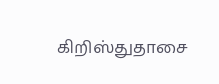கிறிஸ்துதாசை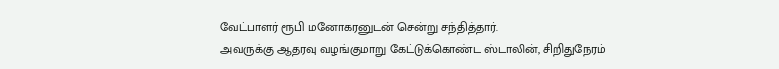வேட்பாளர் ரூபி மனோகரனுடன் சென்று சந்தித்தார்.
அவருக்கு ஆதரவு வழங்குமாறு கேட்டுக்கொண்ட ஸ்டாலின், சிறிதுநேரம்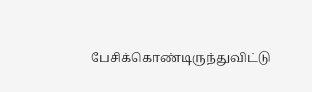பேசிக்கொண்டிருந்துவிட்டு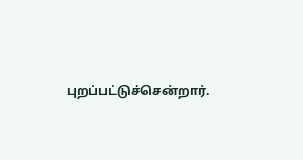புறப்பட்டுச்சென்றார்.